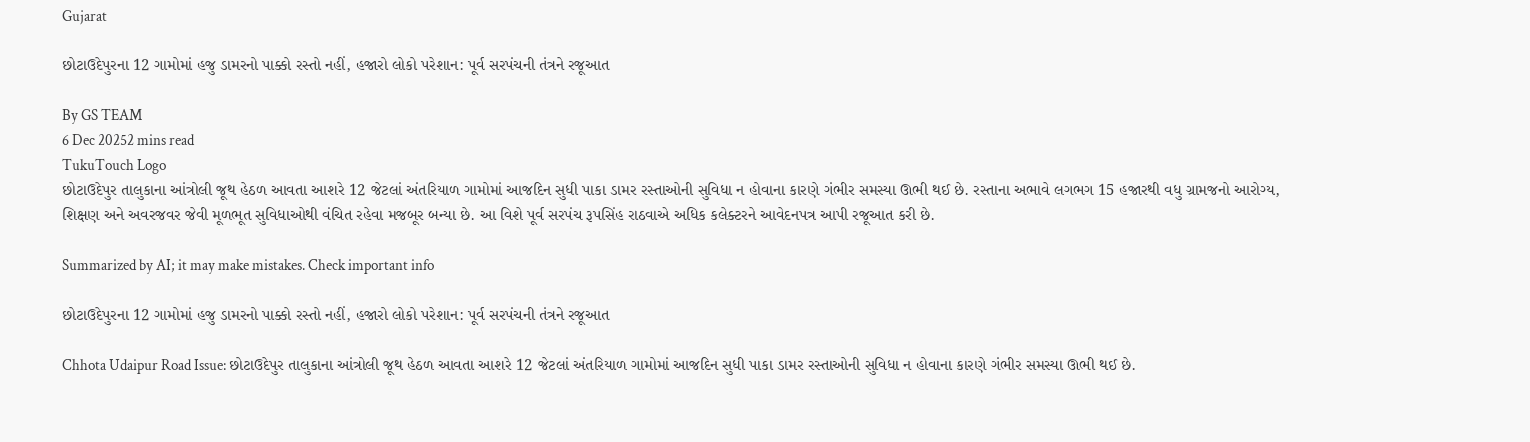Gujarat

છોટાઉદેપુરના 12 ગામોમાં હજુ ડામરનો પાક્કો રસ્તો નહીં, હજારો લોકો પરેશાન: પૂર્વ સરપંચની તંત્રને રજૂઆત

By GS TEAM
6 Dec 20252 mins read
TukuTouch Logo
છોટાઉદેપુર તાલુકાના આંત્રોલી જૂથ હેઠળ આવતા આશરે 12 જેટલાં અંતરિયાળ ગામોમાં આજદિન સુધી પાકા ડામર રસ્તાઓની સુવિધા ન હોવાના કારણે ગંભીર સમસ્યા ઊભી થઈ છે. રસ્તાના અભાવે લગભગ 15 હજારથી વધુ ગ્રામજનો આરોગ્ય, શિક્ષણ અને અવરજવર જેવી મૂળભૂત સુવિધાઓથી વંચિત રહેવા મજબૂર બન્યા છે. આ વિશે પૂર્વ સરપંચ રૂપસિંહ રાઠવાએ અધિક કલેક્ટરને આવેદનપત્ર આપી રજૂઆત કરી છે.

Summarized by AI; it may make mistakes. Check important info

છોટાઉદેપુરના 12 ગામોમાં હજુ ડામરનો પાક્કો રસ્તો નહીં, હજારો લોકો પરેશાન: પૂર્વ સરપંચની તંત્રને રજૂઆત

Chhota Udaipur Road Issue: છોટાઉદેપુર તાલુકાના આંત્રોલી જૂથ હેઠળ આવતા આશરે 12 જેટલાં અંતરિયાળ ગામોમાં આજદિન સુધી પાકા ડામર રસ્તાઓની સુવિધા ન હોવાના કારણે ગંભીર સમસ્યા ઊભી થઈ છે.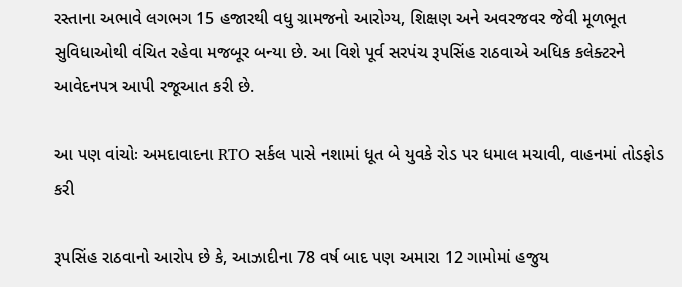રસ્તાના અભાવે લગભગ 15 હજારથી વધુ ગ્રામજનો આરોગ્ય, શિક્ષણ અને અવરજવર જેવી મૂળભૂત સુવિધાઓથી વંચિત રહેવા મજબૂર બન્યા છે. આ વિશે પૂર્વ સરપંચ રૂપસિંહ રાઠવાએ અધિક કલેક્ટરને આવેદનપત્ર આપી રજૂઆત કરી છે.

આ પણ વાંચોઃ અમદાવાદના RTO સર્કલ પાસે નશામાં ધૂત બે યુવકે રોડ પર ધમાલ મચાવી, વાહનમાં તોડફોડ કરી

રૂપસિંહ રાઠવાનો આરોપ છે કે, આઝાદીના 78 વર્ષ બાદ પણ અમારા 12 ગામોમાં હજુય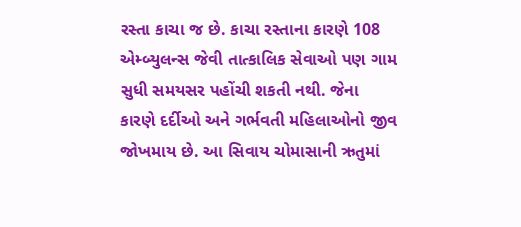રસ્તા કાચા જ છે. કાચા રસ્તાના કારણે 108 એમ્બ્યુલન્સ જેવી તાત્કાલિક સેવાઓ પણ ગામ સુધી સમયસર પહોંચી શકતી નથી. જેના કારણે દર્દીઓ અને ગર્ભવતી મહિલાઓનો જીવ જોખમાય છે. આ સિવાય ચોમાસાની ઋતુમાં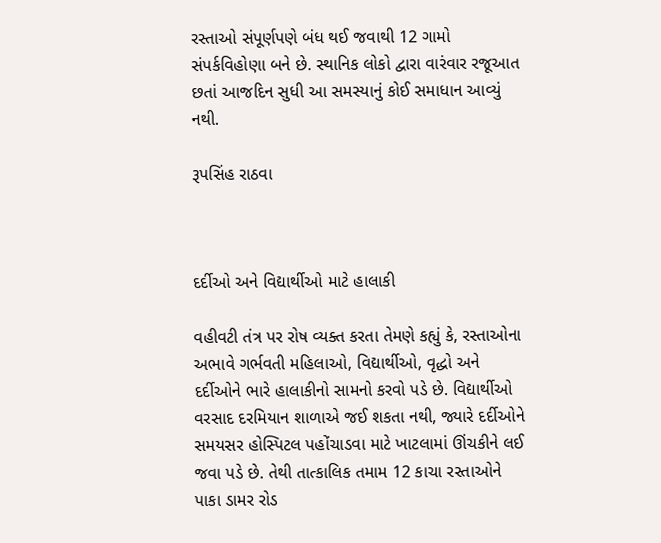રસ્તાઓ સંપૂર્ણપણે બંધ થઈ જવાથી 12 ગામો સંપર્કવિહોણા બને છે. સ્થાનિક લોકો દ્વારા વારંવાર રજૂઆત છતાં આજદિન સુધી આ સમસ્યાનું કોઈ સમાધાન આવ્યું નથી.

રૂપસિંહ રાઠવા



દર્દીઓ અને વિદ્યાર્થીઓ માટે હાલાકી

વહીવટી તંત્ર પર રોષ વ્યક્ત કરતા તેમણે કહ્યું કે, રસ્તાઓના અભાવે ગર્ભવતી મહિલાઓ, વિદ્યાર્થીઓ, વૃદ્ધો અને દર્દીઓને ભારે હાલાકીનો સામનો કરવો પડે છે. વિદ્યાર્થીઓ વરસાદ દરમિયાન શાળાએ જઈ શકતા નથી, જ્યારે દર્દીઓને સમયસર હોસ્પિટલ પહોંચાડવા માટે ખાટલામાં ઊંચકીને લઈ જવા પડે છે. તેથી તાત્કાલિક તમામ 12 કાચા રસ્તાઓને પાકા ડામર રોડ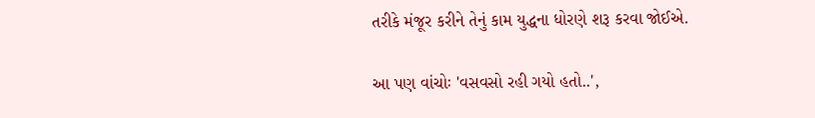તરીકે મંજૂર કરીને તેનું કામ યુદ્ધના ધોરણે શરૂ કરવા જોઈએ.

આ પણ વાંચોઃ 'વસવસો રહી ગયો હતો..',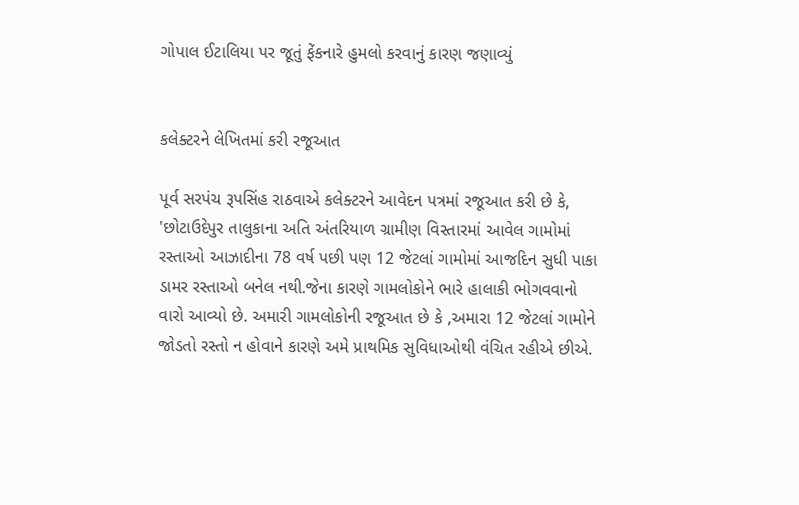ગોપાલ ઈટાલિયા પર જૂતું ફેંકનારે હુમલો કરવાનું કારણ જણાવ્યું


કલેક્ટરને લેખિતમાં કરી રજૂઆત

પૂર્વ સરપંચ રૂપસિંહ રાઠવાએ કલેક્ટરને આવેદન પત્રમાં રજૂઆત કરી છે કે,  'છોટાઉદેપુર તાલુકાના અતિ અંતરિયાળ ગ્રામીણ વિસ્તારમાં આવેલ ગામોમાં રસ્તાઓ આઝાદીના 78 વર્ષ પછી પણ 12 જેટલાં ગામોમાં આજદિન સુધી પાકા ડામર રસ્તાઓ બનેલ નથી.જેના કારણે ગામલોકોને ભારે હાલાકી ભોગવવાનો વારો આવ્યો છે. અમારી ગામલોકોની રજૂઆત છે કે ,અમારા 12 જેટલાં ગામોને જોડતો રસ્તો ન હોવાને કારણે અમે પ્રાથમિક સુવિધાઓથી વંચિત રહીએ છીએ.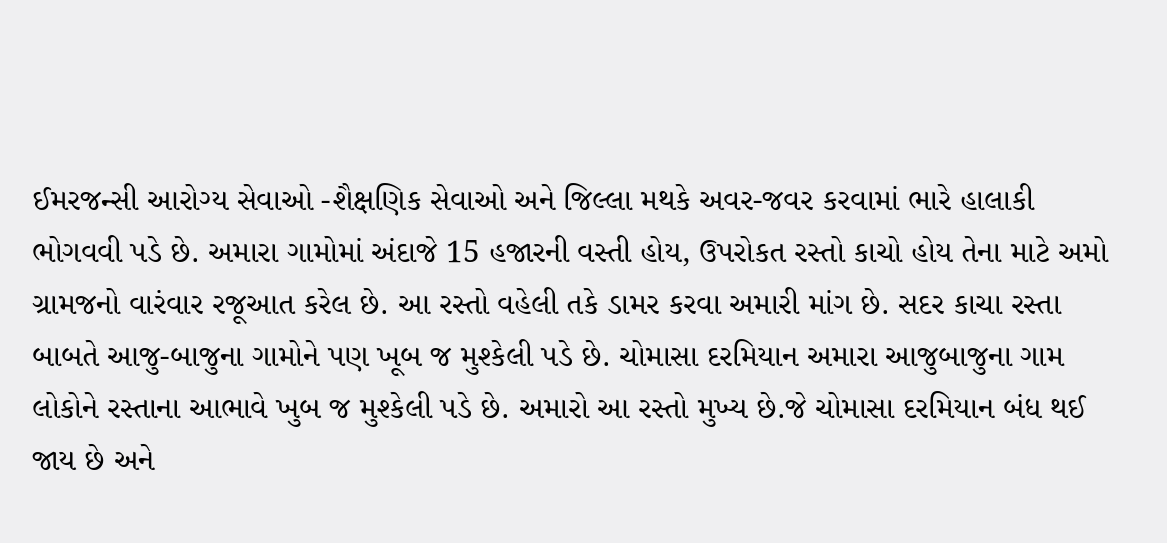ઈમરજન્સી આરોગ્ય સેવાઓ -શૈક્ષણિક સેવાઓ અને જિલ્લા મથકે અવર-જવર કરવામાં ભારે હાલાકી ભોગવવી પડે છે. અમારા ગામોમાં અંદાજે 15 હજારની વસ્તી હોય, ઉપરોકત રસ્તો કાચો હોય તેના માટે અમો ગ્રામજનો વારંવાર રજૂઆત કરેલ છે. આ રસ્તો વહેલી તકે ડામર કરવા અમારી માંગ છે. સદર કાચા રસ્તા બાબતે આજુ-બાજુના ગામોને પણ ખૂબ જ મુશ્કેલી પડે છે. ચોમાસા દરમિયાન અમારા આજુબાજુના ગામ લોકોને રસ્તાના આભાવે ખુબ જ મુશ્કેલી પડે છે. અમારો આ રસ્તો મુખ્ય છે.જે ચોમાસા દરમિયાન બંધ થઈ જાય છે અને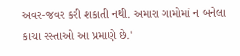અવર-જવર કરી શકાતી નથી. અમારા ગામોમાં ન બનેલા કાચા રસ્તાઓ આ પ્રમાણે છે.'